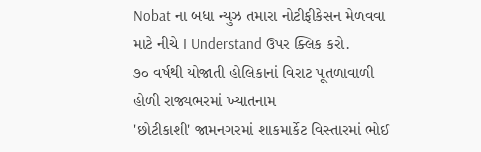Nobat ના બધા ન્યુઝ તમારા નોટીફીકેસન મેળવવા માટે નીચે I Understand ઉપર ક્લિક કરો.
૭૦ વર્ષથી યોજાતી હોલિકાનાં વિરાટ પૂતળાવાળી હોળી રાજ્યભરમાં ખ્યાતનામ
'છોટીકાશી' જામનગરમાં શાકમાર્કેટ વિસ્તારમાં ભોઈ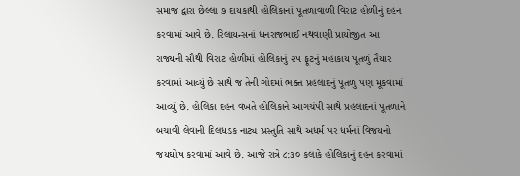સમાજ દ્વારા છેલ્લા ૭ દાયકાથી હોલિકાનાં પૂતળાવાળી વિરાટ હોળીનું દહન કરવામાં આવે છે. રિલાયન્સનાં ધનરાજભાઈ નથવાણી પ્રાયોજીત આ રાજ્યની સૌથી વિરાટ હોળીમાં હોલિકાનું ૨૫ ફૂટનું મહાકાય પૂતળું તૈયાર કરવામાં આવ્યું છે સાથે જ તેની ગોદમાં ભક્ત પ્રહલાદનું પૂતળુ પણ મૂકવામાં આવ્યું છે. હોલિકા દહન વખતે હોલિકાને આગચંપી સાથે પ્રહલાદનાં પૂતળાને બચાવી લેવાની દિલધડક નાટ્ય પ્રસ્તુતિ સાથે અધર્મ પર ધર્મનાં વિજયનો જયઘોષ કરવામાં આવે છે. આજે રાત્રે ૮:૩૦ કલાકે હોલિકાનું દહન કરવામાં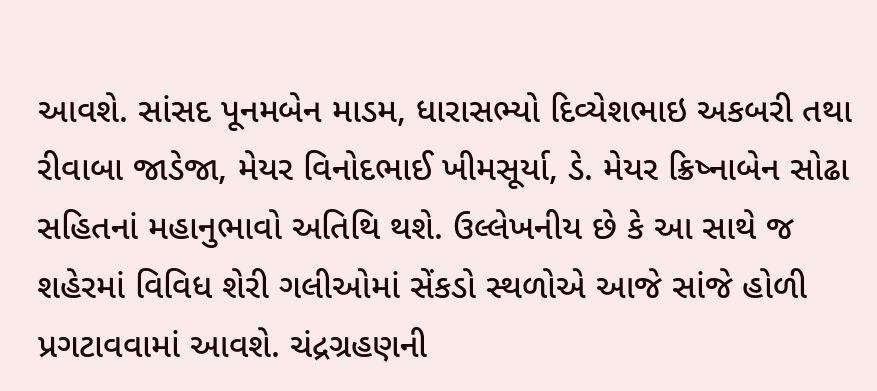આવશે. સાંસદ પૂનમબેન માડમ, ધારાસભ્યો દિવ્યેશભાઇ અકબરી તથા રીવાબા જાડેજા, મેયર વિનોદભાઈ ખીમસૂર્યા, ડે. મેયર ક્રિષ્નાબેન સોઢા સહિતનાં મહાનુભાવો અતિથિ થશે. ઉલ્લેખનીય છે કે આ સાથે જ શહેરમાં વિવિધ શેરી ગલીઓમાં સેંકડો સ્થળોએ આજે સાંજે હોળી પ્રગટાવવામાં આવશે. ચંદ્રગ્રહણની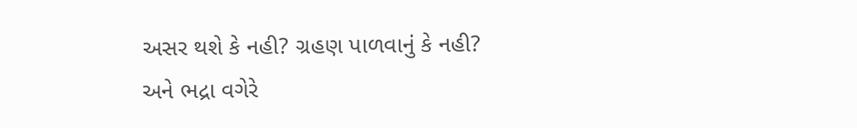અસર થશે કે નહી? ગ્રહણ પાળવાનું કે નહી? અને ભદ્રા વગેરે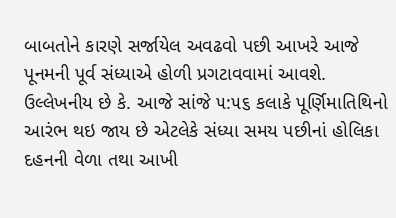બાબતોને કારણે સર્જાયેલ અવઢવો પછી આખરે આજે પૂનમની પૂર્વ સંધ્યાએ હોળી પ્રગટાવવામાં આવશે. ઉલ્લેખનીય છે કે. આજે સાંજે ૫:૫૬ કલાકે પૂર્ણિમાતિથિનો આરંભ થઇ જાય છે એટલેકે સંધ્યા સમય પછીનાં હોલિકા દહનની વેળા તથા આખી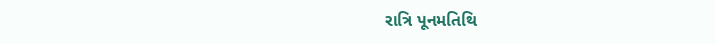રાત્રિ પૂનમતિથિ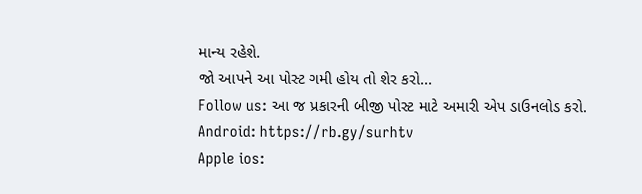માન્ય રહેશે.
જો આપને આ પોસ્ટ ગમી હોય તો શેર કરો...
Follow us: આ જ પ્રકારની બીજી પોસ્ટ માટે અમારી એપ ડાઉનલોડ કરો.
Android: https://rb.gy/surhtv
Apple ios: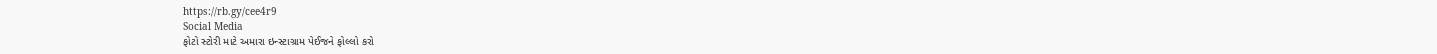https://rb.gy/cee4r9
Social Media
ફોટો સ્ટોરી માટે અમારા ઇન્સ્ટાગ્રામ પેઈજને ફોલ્લો કરો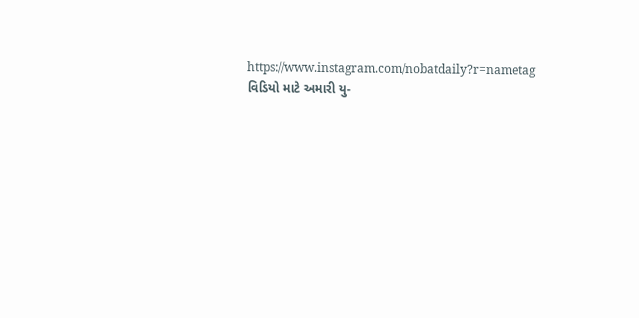https://www.instagram.com/nobatdaily?r=nametag
વિડિયો માટે અમારી યુ-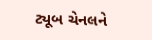ટ્યૂબ ચેનલને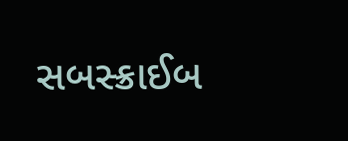સબસ્ક્રાઈબ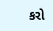કરો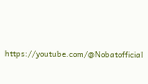https://youtube.com/@Nobatofficial